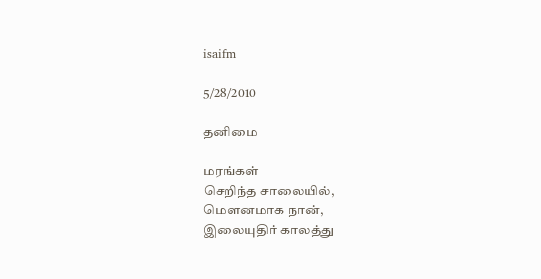isaifm

5/28/2010

தனிமை

மரங்கள்
செறிந்த சாலையில்,
மௌனமாக நான்,
இலையுதிர் காலத்து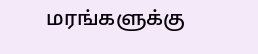மரங்களுக்கு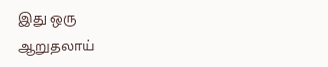இது ஒரு
ஆறுதலாய்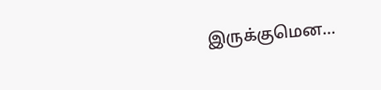இருக்குமென…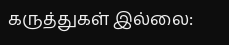கருத்துகள் இல்லை: